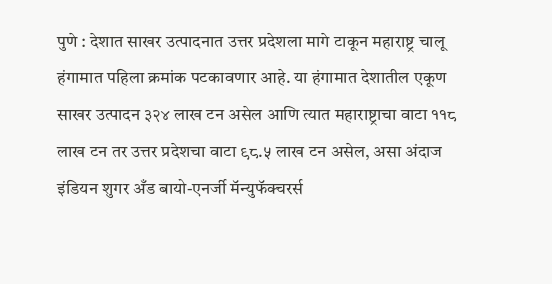पुणे : देशात साखर उत्पादनात उत्तर प्रदेशला मागे टाकून महाराष्ट्र चालू हंगामात पहिला क्रमांक पटकावणार आहे. या हंगामात देशातील एकूण साखर उत्पादन ३२४ लाख टन असेल आणि त्यात महाराष्ट्राचा वाटा ११८ लाख टन तर उत्तर प्रदेशचा वाटा ९८.५ लाख टन असेल, असा अंदाज इंडियन शुगर अँड बायो-एनर्जी मॅन्युफॅक्चरर्स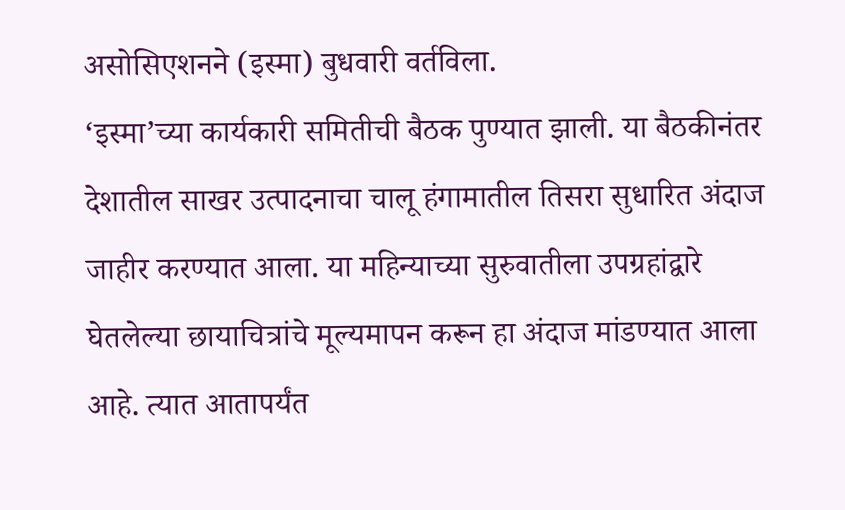असोसिएशनने (इस्मा) बुधवारी वर्तविला.
‘इस्मा’च्या कार्यकारी समितीची बैठक पुण्यात झाली. या बैठकीनंतर देशातील साखर उत्पादनाचा चालू हंगामातील तिसरा सुधारित अंदाज जाहीर करण्यात आला. या महिन्याच्या सुरुवातीला उपग्रहांद्वारे घेतलेल्या छायाचित्रांचे मूल्यमापन करून हा अंदाज मांडण्यात आला आहे. त्यात आतापर्यंत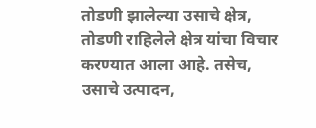तोडणी झालेल्या उसाचे क्षेत्र, तोडणी राहिलेले क्षेत्र यांचा विचार करण्यात आला आहे. तसेच, उसाचे उत्पादन,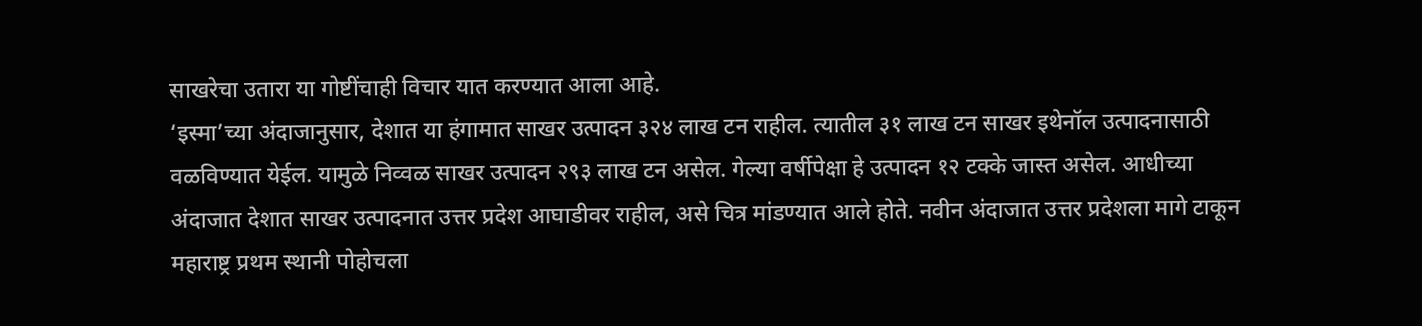साखरेचा उतारा या गोष्टींचाही विचार यात करण्यात आला आहे.
‘इस्मा’च्या अंदाजानुसार, देशात या हंगामात साखर उत्पादन ३२४ लाख टन राहील. त्यातील ३१ लाख टन साखर इथेनॉल उत्पादनासाठी वळविण्यात येईल. यामुळे निव्वळ साखर उत्पादन २९३ लाख टन असेल. गेल्या वर्षीपेक्षा हे उत्पादन १२ टक्के जास्त असेल. आधीच्या अंदाजात देशात साखर उत्पादनात उत्तर प्रदेश आघाडीवर राहील, असे चित्र मांडण्यात आले होते. नवीन अंदाजात उत्तर प्रदेशला मागे टाकून महाराष्ट्र प्रथम स्थानी पोहोचला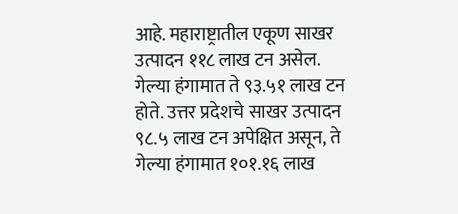आहे. महाराष्ट्रातील एकूण साखर उत्पादन ११८ लाख टन असेल. गेल्या हंगामात ते ९३.५१ लाख टन होते. उत्तर प्रदेशचे साखर उत्पादन ९८.५ लाख टन अपेक्षित असून, ते गेल्या हंगामात १०१.१६ लाख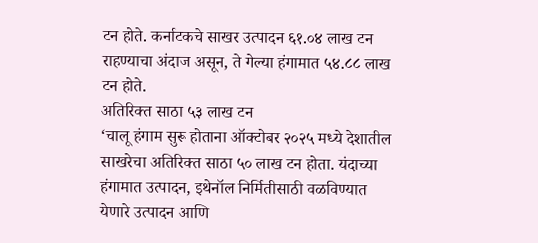टन होते. कर्नाटकचे साखर उत्पादन ६१.०४ लाख टन राहण्याचा अंदाज असून, ते गेल्या हंगामात ५४.८८ लाख टन होते.
अतिरिक्त साठा ५३ लाख टन
‘चालू हंगाम सुरू होताना ऑक्टोबर २०२५ मध्ये देशातील साखरेचा अतिरिक्त साठा ५० लाख टन होता. यंदाच्या हंगामात उत्पादन, इथेनॉल निर्मितीसाठी वळविण्यात येणारे उत्पादन आणि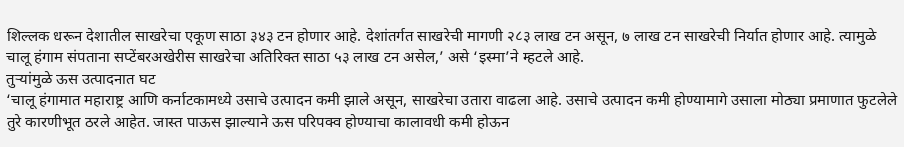शिल्लक धरून देशातील साखरेचा एकूण साठा ३४३ टन होणार आहे. देशांतर्गत साखरेची मागणी २८३ लाख टन असून, ७ लाख टन साखरेची निर्यात होणार आहे. त्यामुळे चालू हंगाम संपताना सप्टेंबरअखेरीस साखरेचा अतिरिक्त साठा ५३ लाख टन असेल,’ असे ‘इस्मा’ने म्हटले आहे.
तुऱ्यांमुळे ऊस उत्पादनात घट
‘चालू हंगामात महाराष्ट्र आणि कर्नाटकामध्ये उसाचे उत्पादन कमी झाले असून, साखरेचा उतारा वाढला आहे. उसाचे उत्पादन कमी होण्यामागे उसाला मोठ्या प्रमाणात फुटलेले तुरे कारणीभूत ठरले आहेत. जास्त पाऊस झाल्याने ऊस परिपक्व होण्याचा कालावधी कमी होऊन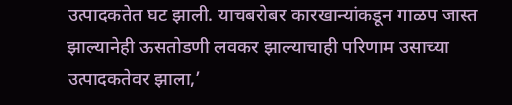उत्पादकतेत घट झाली. याचबरोबर कारखान्यांकडून गाळप जास्त झाल्यानेही ऊसतोडणी लवकर झाल्याचाही परिणाम उसाच्या उत्पादकतेवर झाला,’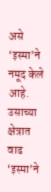असे ‘इस्मा’ने नमूद केले आहे.
उसाच्या क्षेत्रात वाढ
‘इस्मा’ने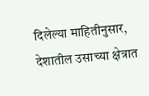दिलेल्या माहितीनुसार, देशातील उसाच्या क्षेत्रात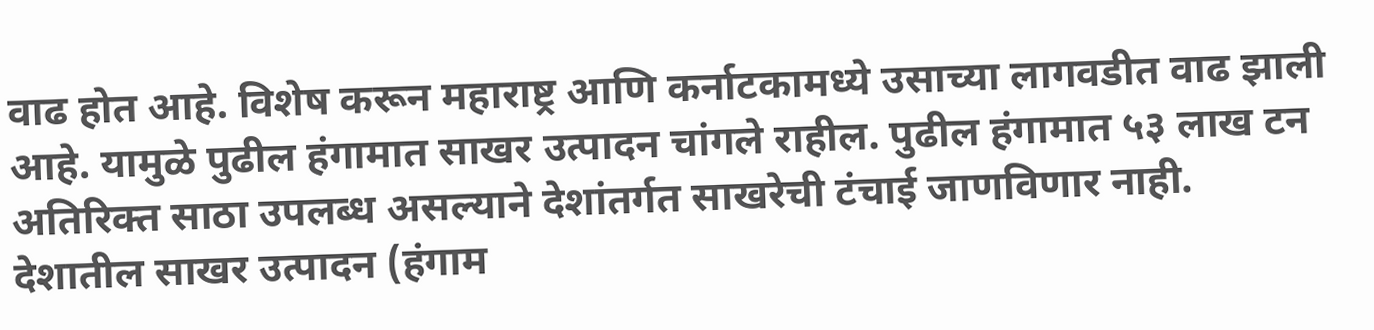वाढ होत आहे. विशेष करून महाराष्ट्र आणि कर्नाटकामध्ये उसाच्या लागवडीत वाढ झाली आहे. यामुळे पुढील हंगामात साखर उत्पादन चांगले राहील. पुढील हंगामात ५३ लाख टन अतिरिक्त साठा उपलब्ध असल्याने देशांतर्गत साखरेची टंचाई जाणविणार नाही.
देशातील साखर उत्पादन (हंगाम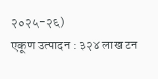२०२५-२६)
एकूण उत्पादन : ३२४ लाख टन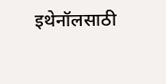इथेनॉलसाठी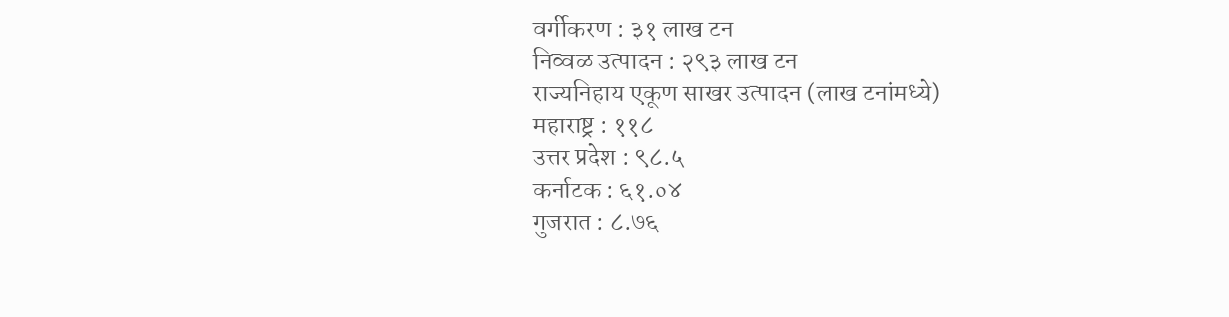वर्गीकरण : ३१ लाख टन
निव्वळ उत्पादन : २९३ लाख टन
राज्यनिहाय एकूण साखर उत्पादन (लाख टनांमध्ये)
महाराष्ट्र : ११८
उत्तर प्रदेश : ९८.५
कर्नाटक : ६१.०४
गुजरात : ८.७६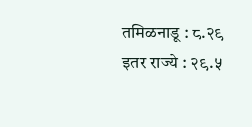तमिळनाडू : ८.२९
इतर राज्ये : २९.५